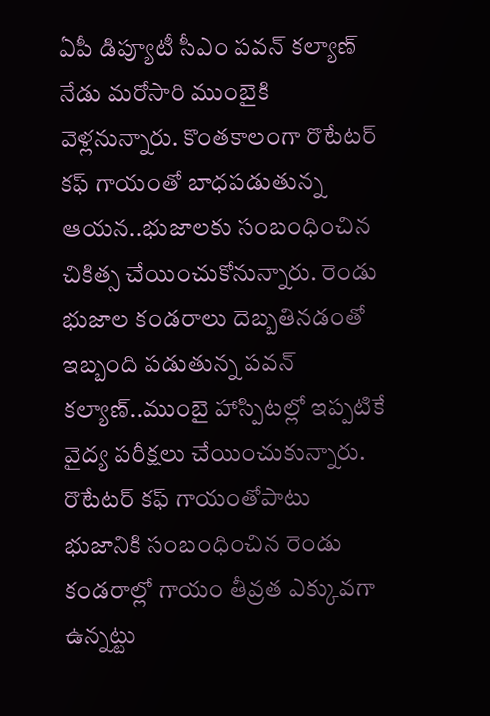ఏపీ డిప్యూటీ సీఎం పవన్ కల్యాణ్ నేడు మరోసారి ముంబైకి వెళ్లనున్నారు. కొంతకాలంగా రొటేటర్ కఫ్ గాయంతో బాధపడుతున్న ఆయన..భుజాలకు సంబంధించిన చికిత్స చేయించుకోనున్నారు. రెండు భుజాల కండరాలు దెబ్బతినడంతో ఇబ్బంది పడుతున్న పవన్ కల్యాణ్..ముంబై హాస్పిటల్లో ఇప్పటికే వైద్య పరీక్షలు చేయించుకున్నారు. రొటేటర్ కఫ్ గాయంతోపాటు భుజానికి సంబంధించిన రెండు కండరాల్లో గాయం తీవ్రత ఎక్కువగా ఉన్నట్టు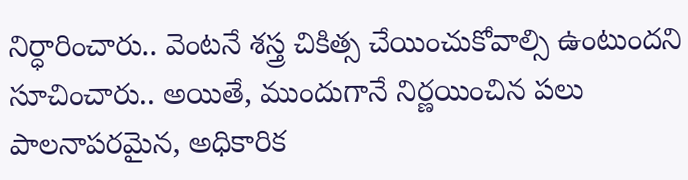నిర్ధారించారు.. వెంటనే శస్త్ర చికిత్స చేయించుకోవాల్సి ఉంటుందని సూచించారు.. అయితే, ముందుగానే నిర్ణయించిన పలు పాలనాపరమైన, అధికారిక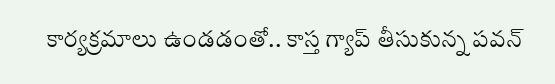కార్యక్రమాలు ఉండడంతో.. కాస్త గ్యాప్ తీసుకున్న పవన్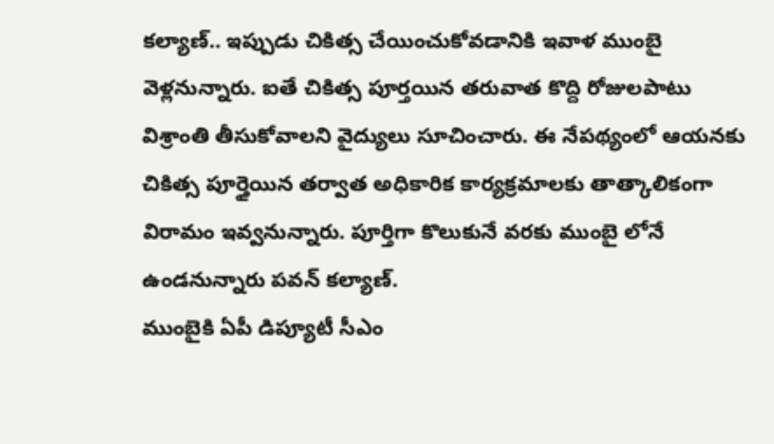కల్యాణ్.. ఇప్పుడు చికిత్స చేయించుకోవడానికి ఇవాళ ముంబై వెళ్లనున్నారు. ఐతే చికిత్స పూర్తయిన తరువాత కొద్ది రోజులపాటు విశ్రాంతి తీసుకోవాలని వైద్యులు సూచించారు. ఈ నేపథ్యంలో ఆయనకు చికిత్స పూర్తైయిన తర్వాత అధికారిక కార్యక్రమాలకు తాత్కాలికంగా విరామం ఇవ్వనున్నారు. పూర్తిగా కొలుకునే వరకు ముంబై లోనే ఉండనున్నారు పవన్ కల్యాణ్.
ముంబైకి ఏపీ డిప్యూటీ సీఎం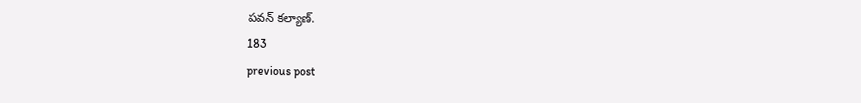పవన్ కల్యాణ్.
183
previous post